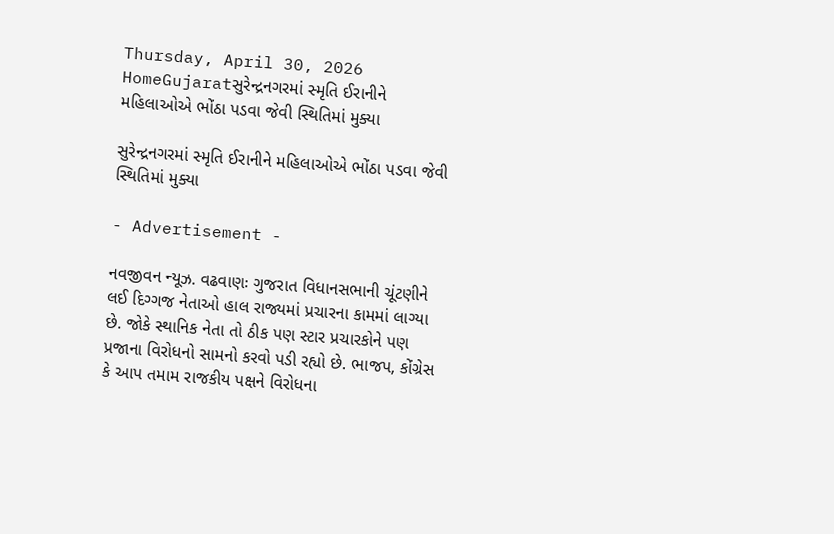Thursday, April 30, 2026
HomeGujaratસુરેન્દ્રનગરમાં સ્મૃતિ ઈરાનીને મહિલાઓએ ભોંઠા પડવા જેવી સ્થિતિમાં મુક્યા

સુરેન્દ્રનગરમાં સ્મૃતિ ઈરાનીને મહિલાઓએ ભોંઠા પડવા જેવી સ્થિતિમાં મુક્યા

- Advertisement -

નવજીવન ન્યૂઝ. વઢવાણઃ ગુજરાત વિધાનસભાની ચૂંટણીને લઈ દિગ્ગજ નેતાઓ હાલ રાજ્યમાં પ્રચારના કામમાં લાગ્યા છે. જોકે સ્થાનિક નેતા તો ઠીક પણ સ્ટાર પ્રચારકોને પણ પ્રજાના વિરોધનો સામનો કરવો પડી રહ્યો છે. ભાજપ, કોંગ્રેસ કે આપ તમામ રાજકીય પક્ષને વિરોધના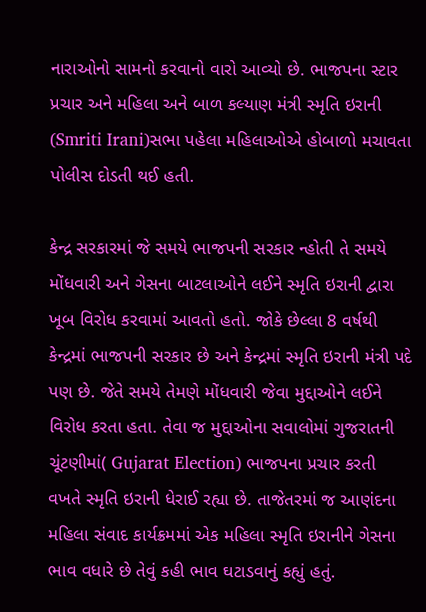નારાઓનો સામનો કરવાનો વારો આવ્યો છે. ભાજપના સ્ટાર પ્રચાર અને મહિલા અને બાળ કલ્યાણ મંત્રી સ્મૃતિ ઇરાની (Smriti Irani)સભા પહેલા મહિલાઓએ હોબાળો મચાવતા પોલીસ દોડતી થઈ હતી.

કેન્દ્ર સરકારમાં જે સમયે ભાજપની સરકાર ન્હોતી તે સમયે મોંધવારી અને ગેસના બાટલાઓને લઈને સ્મૃતિ ઇરાની દ્વારા ખૂબ વિરોધ કરવામાં આવતો હતો. જોકે છેલ્લા 8 વર્ષથી કેન્દ્રમાં ભાજપની સરકાર છે અને કેન્દ્રમાં સ્મૃતિ ઇરાની મંત્રી પદે પણ છે. જેતે સમયે તેમણે મોંધવારી જેવા મુદ્દાઓને લઈને વિરોધ કરતા હતા. તેવા જ મુદ્દાઓના સવાલોમાં ગુજરાતની ચૂંટણીમાં( Gujarat Election) ભાજપના પ્રચાર કરતી વખતે સ્મૃતિ ઇરાની ધેરાઈ રહ્યા છે. તાજેતરમાં જ આણંદના મહિલા સંવાદ કાર્યક્રમમાં એક મહિલા સ્મૃતિ ઇરાનીને ગેસના ભાવ વધારે છે તેવું કહી ભાવ ઘટાડવાનું કહ્યું હતું.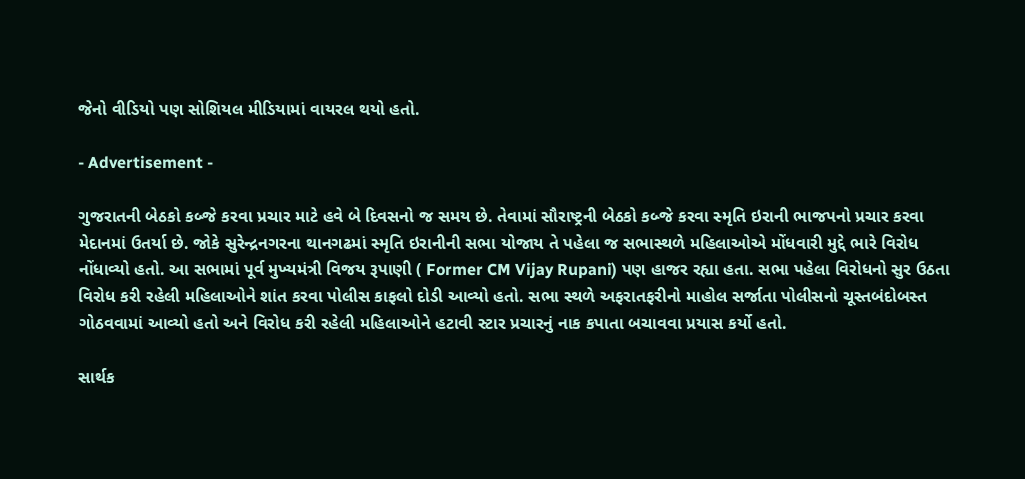જેનો વીડિયો પણ સોશિયલ મીડિયામાં વાયરલ થયો હતો.

- Advertisement -

ગુજરાતની બેઠકો કબ્જે કરવા પ્રચાર માટે હવે બે દિવસનો જ સમય છે. તેવામાં સૌરાષ્ટ્રની બેઠકો કબ્જે કરવા સ્મૃતિ ઇરાની ભાજપનો પ્રચાર કરવા મેદાનમાં ઉતર્યા છે. જોકે સુરેન્દ્રનગરના થાનગઢમાં સ્મૃતિ ઇરાનીની સભા યોજાય તે પહેલા જ સભાસ્થળે મહિલાઓએ મોંધવારી મુદ્દે ભારે વિરોધ નોંધાવ્યો હતો. આ સભામાં પૂર્વ મુખ્યમંત્રી વિજય રૂપાણી ( Former CM Vijay Rupani) પણ હાજર રહ્યા હતા. સભા પહેલા વિરોધનો સુર ઉઠતા વિરોધ કરી રહેલી મહિલાઓને શાંત કરવા પોલીસ કાફલો દોડી આવ્યો હતો. સભા સ્થળે અફરાતફરીનો માહોલ સર્જાતા પોલીસનો ચૂસ્તબંદોબસ્ત ગોઠવવામાં આવ્યો હતો અને વિરોધ કરી રહેલી મહિલાઓને હટાવી સ્ટાર પ્રચારનું નાક કપાતા બચાવવા પ્રયાસ કર્યો હતો.

સાર્થક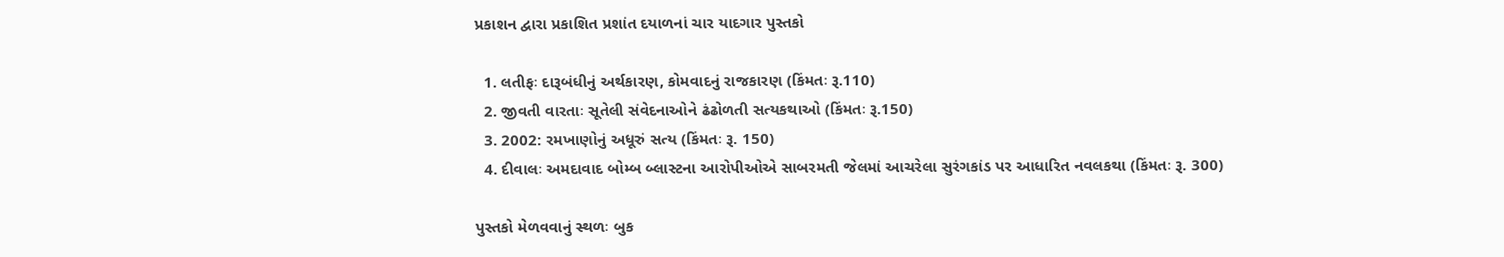પ્રકાશન દ્વારા પ્રકાશિત પ્રશાંત દયાળનાં ચાર યાદગાર પુસ્તકો

  1. લતીફઃ દારૂબંધીનું અર્થકારણ, કોમવાદનું રાજકારણ (કિંમતઃ રૂ.110)
  2. જીવતી વારતાઃ સૂતેલી સંવેદનાઓને ઢંઢોળતી સત્યકથાઓ (કિંમતઃ રૂ.150)
  3. 2002: રમખાણોનું અધૂરું સત્ય (કિંમતઃ રૂ. 150)
  4. દીવાલઃ અમદાવાદ બોમ્બ બ્લાસ્ટના આરોપીઓએ સાબરમતી જેલમાં આચરેલા સુરંગકાંડ પર આધારિત નવલકથા (કિંમતઃ રૂ. 300)

પુસ્તકો મેળવવાનું સ્થળઃ બુક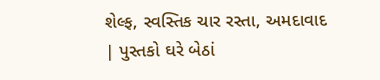શેલ્ફ, સ્વસ્તિક ચાર રસ્તા, અમદાવાદ | પુસ્તકો ઘરે બેઠાં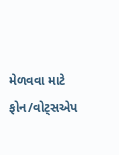મેળવવા માટે ફોન/વોટ્સએપ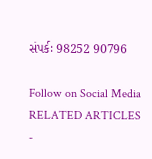સંપર્કઃ 98252 90796

Follow on Social Media
RELATED ARTICLES
-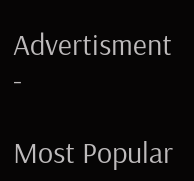Advertisment -

Most Popular